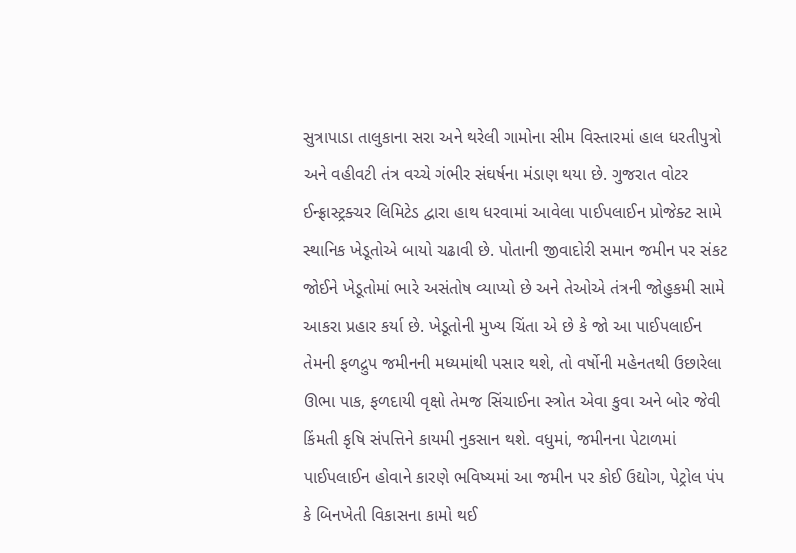સુત્રાપાડા તાલુકાના સરા અને થરેલી ગામોના સીમ વિસ્તારમાં હાલ ધરતીપુત્રો અને વહીવટી તંત્ર વચ્ચે ગંભીર સંઘર્ષના મંડાણ થયા છે. ગુજરાત વોટર ઈન્ફ્રાસ્ટ્રક્ચર લિમિટેડ દ્વારા હાથ ધરવામાં આવેલા પાઈપલાઈન પ્રોજેક્ટ સામે સ્થાનિક ખેડૂતોએ બાયો ચઢાવી છે. પોતાની જીવાદોરી સમાન જમીન પર સંકટ જોઈને ખેડૂતોમાં ભારે અસંતોષ વ્યાપ્યો છે અને તેઓએ તંત્રની જોહુકમી સામે આકરા પ્રહાર કર્યા છે. ખેડૂતોની મુખ્ય ચિંતા એ છે કે જો આ પાઈપલાઈન તેમની ફળદ્રુપ જમીનની મધ્યમાંથી પસાર થશે, તો વર્ષોની મહેનતથી ઉછારેલા ઊભા પાક, ફળદાયી વૃક્ષો તેમજ સિંચાઈના સ્ત્રોત એવા કુવા અને બોર જેવી કિંમતી કૃષિ સંપત્તિને કાયમી નુકસાન થશે. વધુમાં, જમીનના પેટાળમાં પાઈપલાઈન હોવાને કારણે ભવિષ્યમાં આ જમીન પર કોઈ ઉદ્યોગ, પેટ્રોલ પંપ કે બિનખેતી વિકાસના કામો થઈ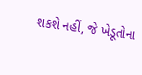શકશે નહીં, જે ખેડૂતોના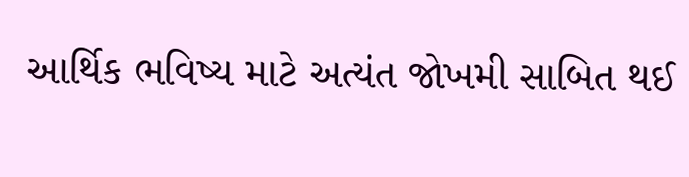આર્થિક ભવિષ્ય માટે અત્યંત જોખમી સાબિત થઈ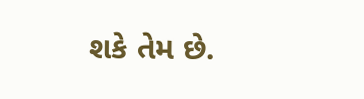શકે તેમ છે.